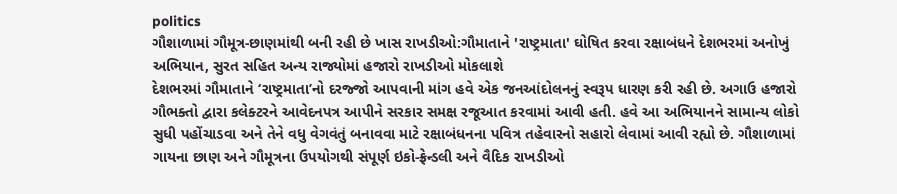politics
ગૌશાળામાં ગૌમૂત્ર-છાણમાંથી બની રહી છે ખાસ રાખડીઓ:ગૌમાતાને 'રાષ્ટ્રમાતા' ઘોષિત કરવા રક્ષાબંધને દેશભરમાં અનોખું અભિયાન, સુરત સહિત અન્ય રાજ્યોમાં હજારો રાખડીઓ મોકલાશે
દેશભરમાં ગૌમાતાને ‘રાષ્ટ્રમાતા’નો દરજ્જો આપવાની માંગ હવે એક જનઆંદોલનનું સ્વરૂપ ધારણ કરી રહી છે. અગાઉ હજારો ગૌભક્તો દ્વારા કલેક્ટરને આવેદનપત્ર આપીને સરકાર સમક્ષ રજૂઆત કરવામાં આવી હતી. હવે આ અભિયાનને સામાન્ય લોકો સુધી પહોંચાડવા અને તેને વધુ વેગવંતું બનાવવા માટે રક્ષાબંધનના પવિત્ર તહેવારનો સહારો લેવામાં આવી રહ્યો છે. ગૌશાળામાં ગાયના છાણ અને ગૌમૂત્રના ઉપયોગથી સંપૂર્ણ ઇકો-ફ્રેન્ડલી અને વૈદિક રાખડીઓ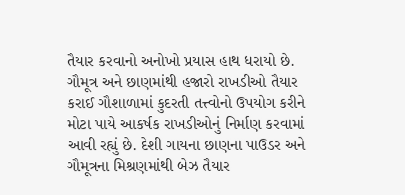તૈયાર કરવાનો અનોખો પ્રયાસ હાથ ધરાયો છે. ગૌમૂત્ર અને છાણમાંથી હજારો રાખડીઓ તૈયાર કરાઈ ગૌશાળામાં કુદરતી તત્ત્વોનો ઉપયોગ કરીને મોટા પાયે આકર્ષક રાખડીઓનું નિર્માણ કરવામાં આવી રહ્યું છે. દેશી ગાયના છાણના પાઉડર અને ગૌમૂત્રના મિશ્રણમાંથી બેઝ તૈયાર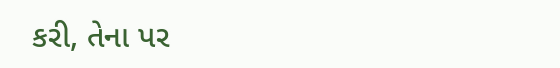કરી, તેના પર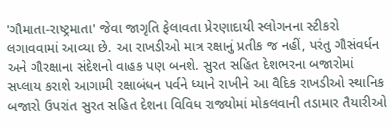'ગૌમાતા-રાષ્ટ્રમાતા' જેવા જાગૃતિ ફેલાવતા પ્રેરણાદાયી સ્લોગનના સ્ટીકરો લગાવવામાં આવ્યા છે. આ રાખડીઓ માત્ર રક્ષાનું પ્રતીક જ નહીં, પરંતુ ગૌસંવર્ધન અને ગૌરક્ષાના સંદેશનો વાહક પણ બનશે. સુરત સહિત દેશભરના બજારોમાં સપ્લાય કરાશે આગામી રક્ષાબંધન પર્વને ધ્યાને રાખીને આ વૈદિક રાખડીઓ સ્થાનિક બજારો ઉપરાંત સુરત સહિત દેશના વિવિધ રાજ્યોમાં મોકલવાની તડામાર તૈયારીઓ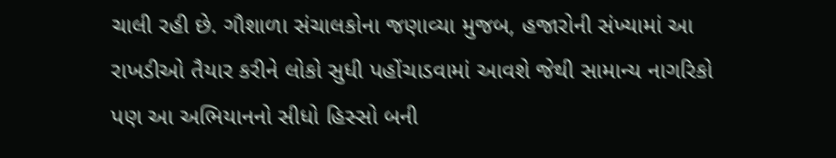ચાલી રહી છે. ગૌશાળા સંચાલકોના જણાવ્યા મુજબ, હજારોની સંખ્યામાં આ રાખડીઓ તૈયાર કરીને લોકો સુધી પહોંચાડવામાં આવશે જેથી સામાન્ય નાગરિકો પણ આ અભિયાનનો સીધો હિસ્સો બની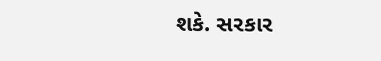શકે. સરકાર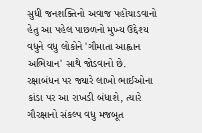સુધી જનશક્તિનો અવાજ પહોંચાડવાનો હેતુ આ પહેલ પાછળનો મુખ્ય ઉદ્દેશ્ય વધુને વધુ લોકોને 'ગૌમાતા આહ્વાન અભિયાન' સાથે જોડવાનો છે. રક્ષાબંધન પર જ્યારે લાખો ભાઈઓના કાંડા પર આ રાખડી બંધાશે, ત્યારે ગૌરક્ષાનો સંકલ્પ વધુ મજબૂત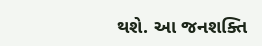થશે. આ જનશક્તિ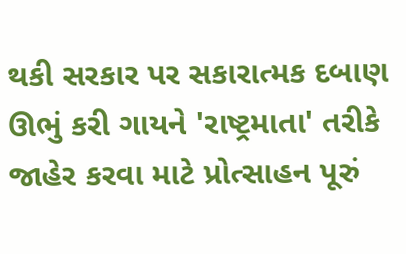થકી સરકાર પર સકારાત્મક દબાણ ઊભું કરી ગાયને 'રાષ્ટ્રમાતા' તરીકે જાહેર કરવા માટે પ્રોત્સાહન પૂરું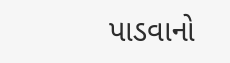પાડવાનો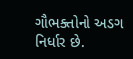ગૌભક્તોનો અડગ નિર્ધાર છે.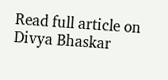Read full article on Divya Bhaskar